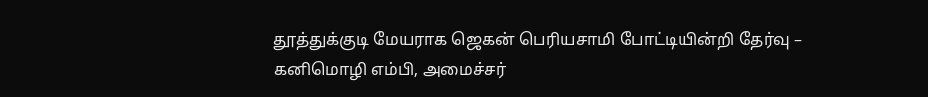தூத்துக்குடி மேயராக ஜெகன் பெரியசாமி போட்டியின்றி தேர்வு –
கனிமொழி எம்பி, அமைச்சர்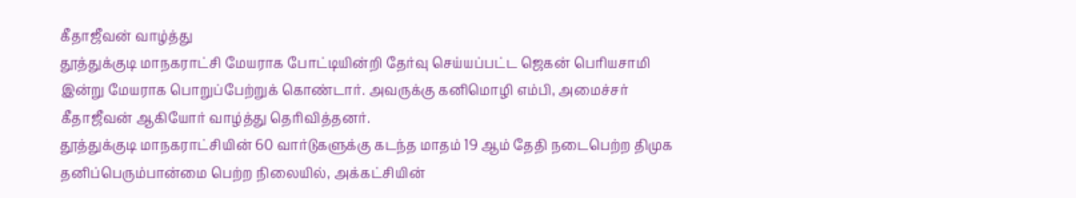கீதாஜீவன் வாழ்த்து
தூத்துக்குடி மாநகராட்சி மேயராக போட்டியின்றி தேர்வு செய்யப்பட்ட ஜெகன் பெரியசாமி இன்று மேயராக பொறுப்பேற்றுக் கொண்டார். அவருக்கு கனிமொழி எம்பி, அமைச்சர் கீதாஜீவன் ஆகியோர் வாழ்த்து தெரிவித்தனர்.
தூத்துக்குடி மாநகராட்சியின் 60 வார்டுகளுக்கு கடந்த மாதம் 19 ஆம் தேதி நடைபெற்ற திமுக தனிப்பெரும்பான்மை பெற்ற நிலையில், அக்கட்சியின்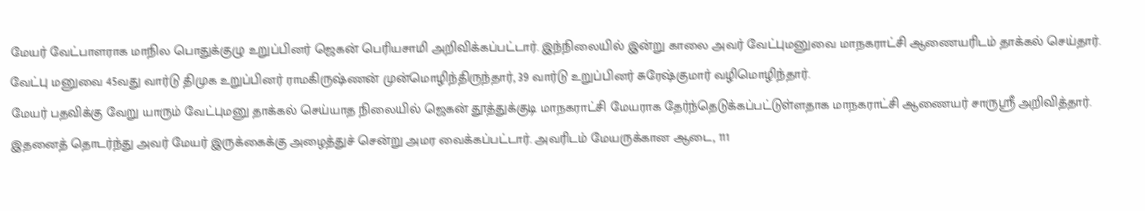மேயர் வேட்பாளராக மாநில பொதுக்குழு உறுப்பினர் ஜெகன் பெரியசாமி அறிவிக்கப்பட்டார். இந்நிலையில் இன்று காலை அவர் வேட்புமனுவை மாநகராட்சி ஆணையரிடம் தாக்கல் செய்தார். வேட்பு மனுவை 45வது வார்டு திமுக உறுப்பினர் ராமகிருஷ்ணன் முன்மொழிந்திருந்தார், 39 வார்டு உறுப்பினர் சுரேஷ்குமார் வழிமொழிந்தார்.
மேயர் பதவிக்கு வேறு யாரும் வேட்புமனு தாக்கல் செய்யாத நிலையில் ஜெகன் தூத்துக்குடி மாநகராட்சி மேயராக தேர்ந்தெடுக்கப்பட்டுள்ளதாக மாநகராட்சி ஆணையர் சாருஸ்ரீ அறிவித்தார். இதனைத் தொடர்ந்து அவர் மேயர் இருக்கைக்கு அழைத்துச் சென்று அமர வைக்கப்பட்டார். அவரிடம் மேயருக்கான ஆடை, 111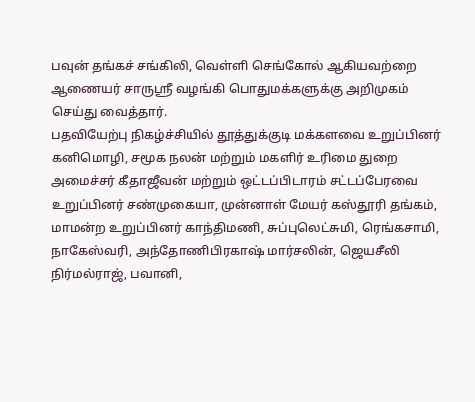பவுன் தங்கச் சங்கிலி, வெள்ளி செங்கோல் ஆகியவற்றை ஆணையர் சாருஸ்ரீ வழங்கி பொதுமக்களுக்கு அறிமுகம் செய்து வைத்தார்.
பதவியேற்பு நிகழ்ச்சியில் தூத்துக்குடி மக்களவை உறுப்பினர் கனிமொழி, சமூக நலன் மற்றும் மகளிர் உரிமை துறை அமைச்சர் கீதாஜீவன் மற்றும் ஒட்டப்பிடாரம் சட்டப்பேரவை உறுப்பினர் சண்முகையா, முன்னாள் மேயர் கஸ்தூரி தங்கம்,
மாமன்ற உறுப்பினர் காந்திமணி, சுப்புலெட்சுமி, ரெங்கசாமி, நாகேஸ்வரி, அந்தோணிபிரகாஷ் மார்சலின், ஜெயசீலி நிர்மல்ராஜ், பவானி,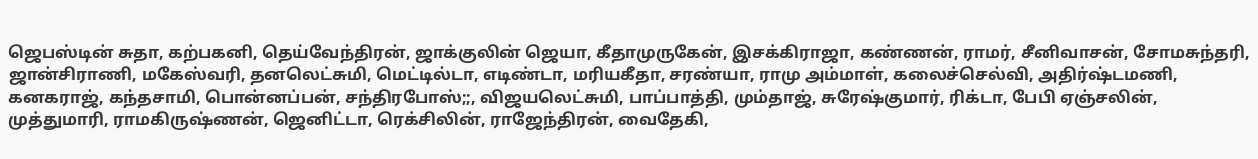ஜெபஸ்டின் சுதா, கற்பகனி, தெய்வேந்திரன், ஜாக்குலின் ஜெயா, கீதாமுருகேன், இசக்கிராஜா, கண்ணன், ராமர், சீனிவாசன், சோமசுந்தரி, ஜான்சிராணி, மகேஸ்வரி, தனலெட்சுமி, மெட்டில்டா, எடிண்டா, மரியகீதா, சரண்யா, ராமு அம்மாள், கலைச்செல்வி, அதிர்ஷ்டமணி, கனகராஜ், கந்தசாமி, பொன்னப்பன், சந்திரபோஸ்;;, விஜயலெட்சுமி, பாப்பாத்தி, மும்தாஜ், சுரேஷ்குமார், ரிக்டா, பேபி ஏஞ்சலின், முத்துமாரி, ராமகிருஷ்ணன், ஜெனிட்டா, ரெக்சிலின், ராஜேந்திரன், வைதேகி,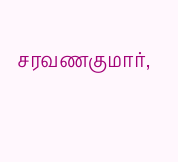சரவணகுமார்,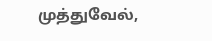முத்துவேல்,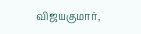விஜயகுமார்,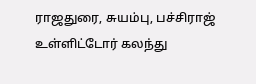ராஜதுரை, சுயம்பு, பச்சிராஜ்
உள்ளிட்டோர் கலந்து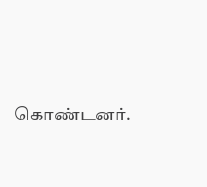கொண்டனர்.